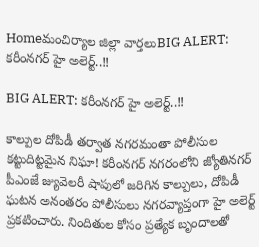Homeమంచిర్యాల జిల్లా వార్తలుBIG ALERT: కరీంనగర్ హై అలెర్ట్..‼

BIG ALERT: కరీంనగర్ హై అలెర్ట్..‼

కాల్పుల దోపిడీ తర్వాత నగరమంతా పోలీసుల కట్టుదిట్టమైన నిఘా! కరీంనగర్ నగరంలోని జ్యోతినగర్ పీఎంజే జ్యువెలరీ షాపులో జరిగిన కాల్పులు, దోపిడీ ఘటన అనంతరం పోలీసులు నగరవ్యాప్తంగా హై అలెర్ట్ ప్రకటించారు. నిందితుల కోసం ప్రత్యేక బృందాలతో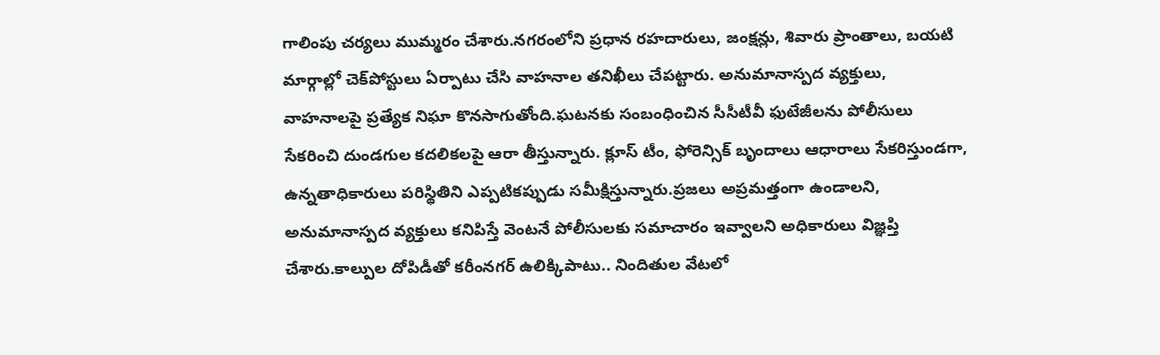గాలింపు చర్యలు ముమ్మరం చేశారు.నగరంలోని ప్రధాన రహదారులు, జంక్షన్లు, శివారు ప్రాంతాలు, బయటి మార్గాల్లో చెక్‌పోస్టులు ఏర్పాటు చేసి వాహనాల తనిఖీలు చేపట్టారు. అనుమానాస్పద వ్యక్తులు, వాహనాలపై ప్రత్యేక నిఘా కొనసాగుతోంది.ఘటనకు సంబంధించిన సీసీటీవీ ఫుటేజీలను పోలీసులు సేకరించి దుండగుల కదలికలపై ఆరా తీస్తున్నారు. క్లూస్ టీం, ఫోరెన్సిక్ బృందాలు ఆధారాలు సేకరిస్తుండగా, ఉన్నతాధికారులు పరిస్థితిని ఎప్పటికప్పుడు సమీక్షిస్తున్నారు.ప్రజలు అప్రమత్తంగా ఉండాలని, అనుమానాస్పద వ్యక్తులు కనిపిస్తే వెంటనే పోలీసులకు సమాచారం ఇవ్వాలని అధికారులు విజ్ఞప్తి చేశారు.కాల్పుల దోపిడీతో కరీంనగర్ ఉలిక్కిపాటు.. నిందితుల వేటలో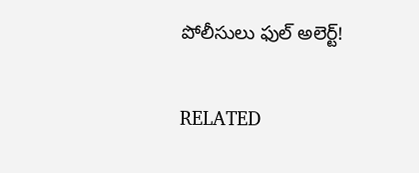పోలీసులు ఫుల్ అలెర్ట్!

RELATED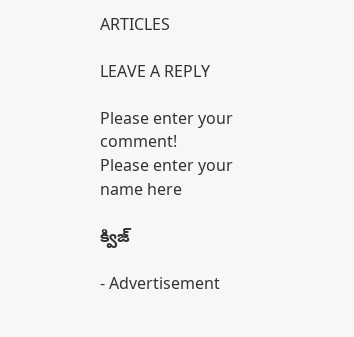ARTICLES

LEAVE A REPLY

Please enter your comment!
Please enter your name here

క్విజ్

- Advertisement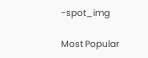-spot_img

Most Popular